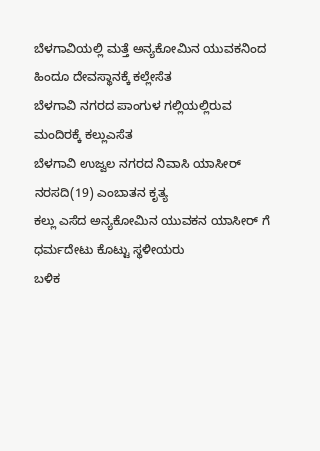ಬೆಳಗಾವಿಯಲ್ಲಿ ಮತ್ತೆ ಅನ್ಯಕೋಮಿನ ಯುವಕನಿಂದ ಹಿಂದೂ ದೇವಸ್ಥಾನಕ್ಕೆ ಕಲ್ಲೇಸೆತ
ಬೆಳಗಾವಿ ನಗರದ ಪಾಂಗುಳ ಗಲ್ಲಿಯಲ್ಲಿರುವ ಮಂದಿರಕ್ಕೆ ಕಲ್ಲುಎಸೆತ
ಬೆಳಗಾವಿ ಉಜ್ವಲ ನಗರದ ನಿವಾಸಿ ಯಾಸೀರ್ ನರಸದಿ(19) ಎಂಬಾತನ ಕೃತ್ಯ
ಕಲ್ಲು ಎಸೆದ ಅನ್ಯಕೋಮಿನ ಯುವಕನ ಯಾಸೀರ್ ಗೆ ಧರ್ಮದೇಟು ಕೊಟ್ಟು ಸ್ಥಳೀಯರು
ಬಳಿಕ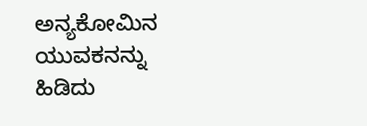ಅನ್ಯಕೋಮಿನ ಯುವಕನನ್ನು ಹಿಡಿದು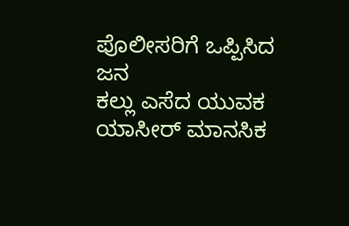ಪೊಲೀಸರಿಗೆ ಒಪ್ಪಿಸಿದ ಜನ
ಕಲ್ಲು ಎಸೆದ ಯುವಕ ಯಾಸೀರ್ ಮಾನಸಿಕ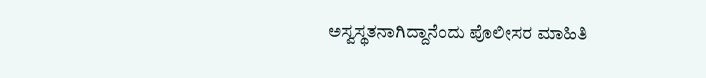ಅಸ್ವಸ್ಥತನಾಗಿದ್ದಾನೆಂದು ಪೊಲೀಸರ ಮಾಹಿತಿ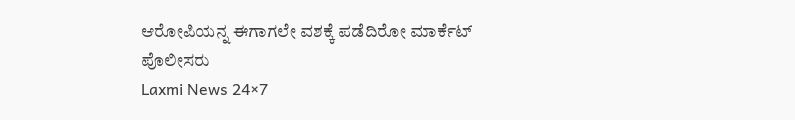ಆರೋಪಿಯನ್ನ ಈಗಾಗಲೇ ವಶಕ್ಕೆ ಪಡೆದಿರೋ ಮಾರ್ಕೆಟ್ ಪೊಲೀಸರು
Laxmi News 24×7